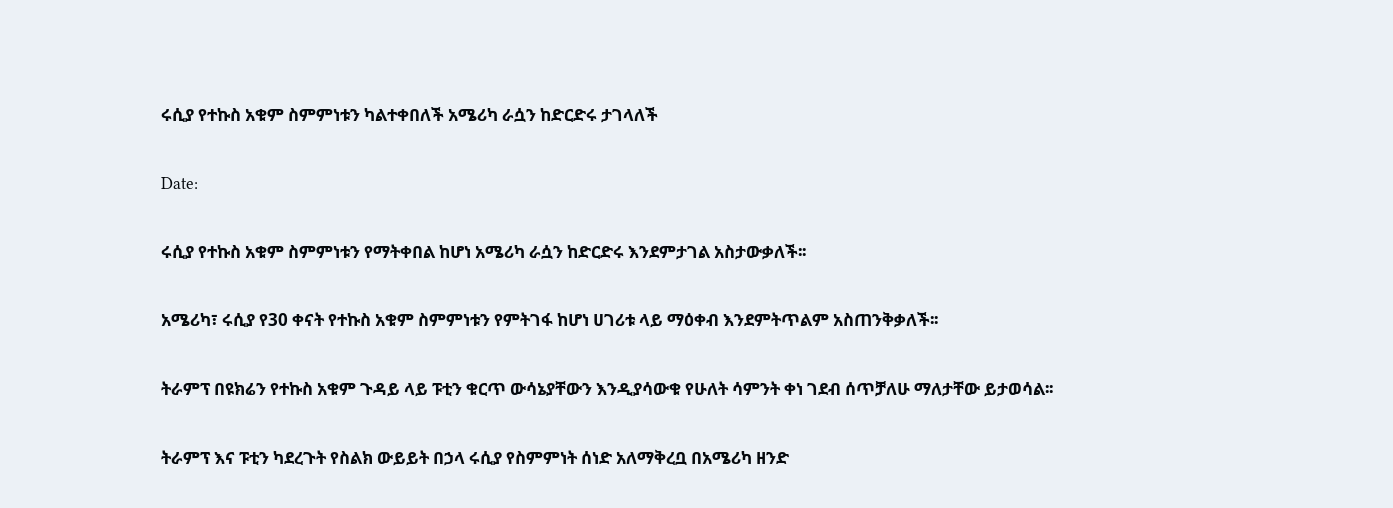ሩሲያ የተኩስ አቁም ስምምነቱን ካልተቀበለች አሜሪካ ራሷን ከድርድሩ ታገላለች

Date:

ሩሲያ የተኩስ አቁም ስምምነቱን የማትቀበል ከሆነ አሜሪካ ራሷን ከድርድሩ እንደምታገል አስታውቃለች፡፡

አሜሪካ፣ ሩሲያ የ30 ቀናት የተኩስ አቁም ስምምነቱን የምትገፋ ከሆነ ሀገሪቱ ላይ ማዕቀብ እንደምትጥልም አስጠንቅቃለች፡፡

ትራምፕ በዩክሬን የተኩስ አቁም ጉዳይ ላይ ፑቲን ቁርጥ ውሳኔያቸውን እንዲያሳውቁ የሁለት ሳምንት ቀነ ገደብ ሰጥቻለሁ ማለታቸው ይታወሳል፡፡

ትራምፕ እና ፑቲን ካደረጉት የስልክ ውይይት በኃላ ሩሲያ የስምምነት ሰነድ አለማቅረቧ በአሜሪካ ዘንድ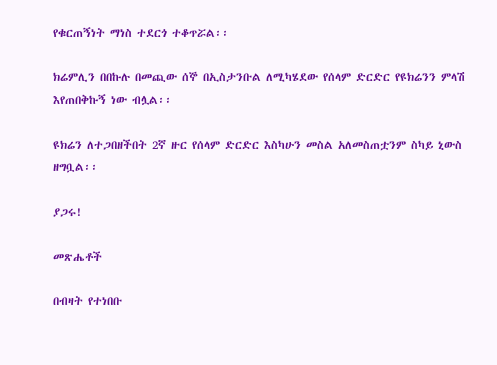የቁርጠኝነት ማነስ ተደርጎ ተቆጥሯል፡፡

ክሬምሊን በበኩሉ በመጪው ሰኞ በኢስታንቡል ለሚካሄደው የሰላም ድርድር የዩክሬንን ምላሽ እየጠበቅኩኝ ነው ብሏል፡፡

ዩክሬን ለተጋበዘችበት 2ኛ ዙር የሰላም ድርድር እስካሁን መስል አለመስጠቷንም ስካይ ኒውስ ዘግቧል፡፡

ያጋሩ!

መጽሔቶች

በብዛት የተነበቡ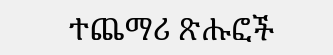ተጨማሪ ጽሑፎች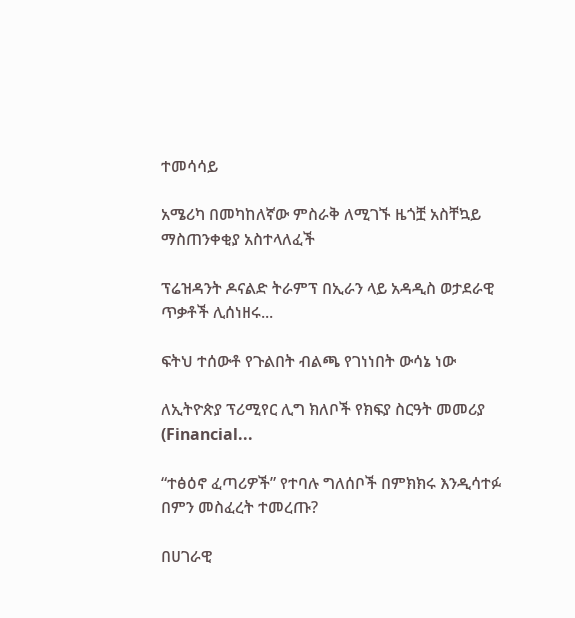ተመሳሳይ

አሜሪካ በመካከለኛው ምስራቅ ለሚገኙ ዜጎቿ አስቸኳይ ማስጠንቀቂያ አስተላለፈች

ፕሬዝዳንት ዶናልድ ትራምፕ በኢራን ላይ አዳዲስ ወታደራዊ ጥቃቶች ሊሰነዘሩ...

ፍትህ ተሰውቶ የጉልበት ብልጫ የገነነበት ውሳኔ ነው

ለኢትዮጵያ ፕሪሚየር ሊግ ክለቦች የክፍያ ስርዓት መመሪያ (Financial...

“ተፅዕኖ ፈጣሪዎች” የተባሉ ግለሰቦች በምክክሩ እንዲሳተፉ በምን መስፈረት ተመረጡ?

በሀገራዊ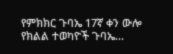የምክክር ጉባኤ 17ኛ ቀን ውሎ የክልል ተወካዮች ጉባኤ...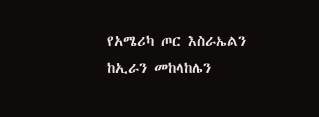የአሜሪካ ጦር እስራኤልን ከኢራን መከላከሌን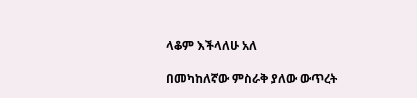ላቆም እችላለሁ አለ

በመካከለኛው ምስራቅ ያለው ውጥረት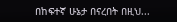በከፍተኛ ሁኔታ በናረበት በዚህ...